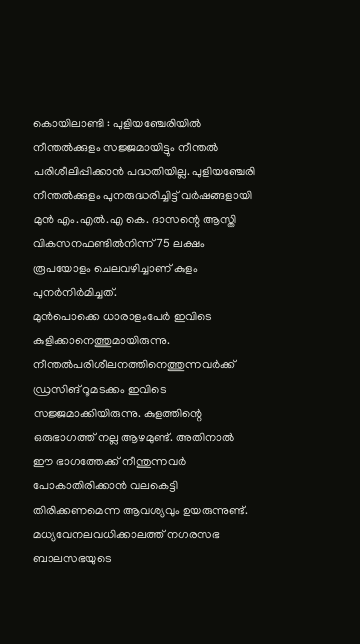കൊയിലാണ്ടി : പുളിയഞ്ചേരിയിൽ നീന്തൽക്കുളം സജ്ജമായിട്ടും നീന്തൽ പരിശീലിപ്പിക്കാൻ പദ്ധതിയില്ല. പുളിയഞ്ചേരി നീന്തൽക്കുളം പുനരുദ്ധരിച്ചിട്ട് വർഷങ്ങളായി മുൻ എം.എൽ.എ കെ. ദാസന്റെ ആസ്തി വികസനഫണ്ടിൽനിന്ന് 75 ലക്ഷം രൂപയോളം ചെലവഴിച്ചാണ് കുളം പുനർനിർമിച്ചത്.
മുൻപൊക്കെ ധാരാളംപേർ ഇവിടെ കുളിക്കാനെത്തുമായിരുന്നു. നീന്തൽപരിശീലനത്തിനെത്തുന്നവർക്ക് ഡ്രസിങ് റൂമടക്കം ഇവിടെ സജ്ജമാക്കിയിരുന്നു. കുളത്തിന്റെ ഒരുഭാഗത്ത് നല്ല ആഴമുണ്ട്. അതിനാൽ ഈ ഭാഗത്തേക്ക് നീന്തുന്നവർ പോകാതിരിക്കാൻ വലകെട്ടി തിരിക്കണമെന്ന ആവശ്യവും ഉയരുന്നുണ്ട്.
മധ്യവേനലവധിക്കാലത്ത് നഗരസഭ ബാലസഭയുടെ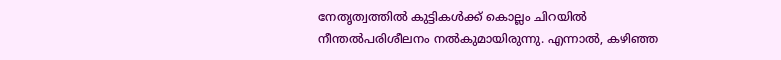നേതൃത്വത്തിൽ കുട്ടികൾക്ക് കൊല്ലം ചിറയിൽ നീന്തൽപരിശീലനം നൽകുമായിരുന്നു. എന്നാൽ, കഴിഞ്ഞ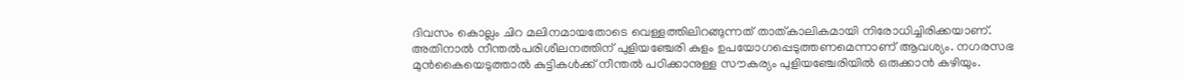ദിവസം കൊല്ലം ചിറ മലിനമായതോടെ വെള്ളത്തിലിറങ്ങുന്നത് താത്കാലികമായി നിരോധിച്ചിരിക്കയാണ്. അതിനാൽ നീന്തൽപരിശീലനത്തിന് പുളിയഞ്ചേരി കുളം ഉപയോഗപ്പെടുത്തണമെന്നാണ് ആവശ്യം. നഗരസഭ മുൻകൈയെടുത്താൽ കുട്ടികൾക്ക് നീന്തൽ പഠിക്കാനുള്ള സൗകര്യം പുളിയഞ്ചേരിയിൽ ഒരുക്കാൻ കഴിയും.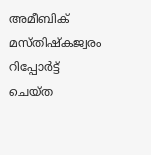അമീബിക് മസ്തിഷ്കജ്വരം റിപ്പോർട്ട് ചെയ്ത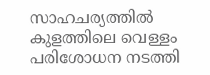സാഹചര്യത്തിൽ കുളത്തിലെ വെള്ളം പരിശോധന നടത്തി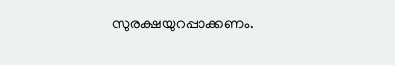സുരക്ഷയുറപ്പാക്കണം.